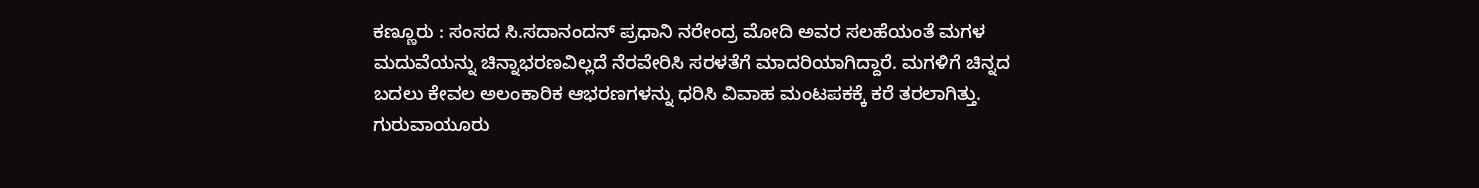ಕಣ್ಣೂರು : ಸಂಸದ ಸಿ.ಸದಾನಂದನ್ ಪ್ರಧಾನಿ ನರೇಂದ್ರ ಮೋದಿ ಅವರ ಸಲಹೆಯಂತೆ ಮಗಳ ಮದುವೆಯನ್ನು ಚಿನ್ನಾಭರಣವಿಲ್ಲದೆ ನೆರವೇರಿಸಿ ಸರಳತೆಗೆ ಮಾದರಿಯಾಗಿದ್ದಾರೆ. ಮಗಳಿಗೆ ಚಿನ್ನದ ಬದಲು ಕೇವಲ ಅಲಂಕಾರಿಕ ಆಭರಣಗಳನ್ನು ಧರಿಸಿ ವಿವಾಹ ಮಂಟಪಕಕ್ಕೆ ಕರೆ ತರಲಾಗಿತ್ತು. ಗುರುವಾಯೂರು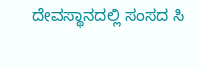ದೇವಸ್ಥಾನದಲ್ಲಿ ಸಂಸದ ಸಿ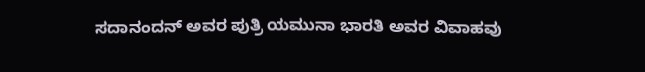ಸದಾನಂದನ್ ಅವರ ಪುತ್ರಿ ಯಮುನಾ ಭಾರತಿ ಅವರ ವಿವಾಹವು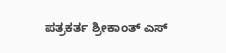ಪತ್ರಕರ್ತ ಶ್ರೀಕಾಂತ್ ಎಸ್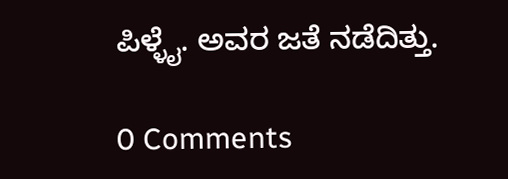ಪಿಳ್ಳೈ. ಅವರ ಜತೆ ನಡೆದಿತ್ತು.

0 Comments